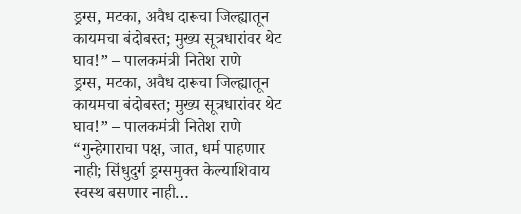ड्रग्स, मटका, अवैध दारूचा जिल्ह्यातून कायमचा बंदोबस्त; मुख्य सूत्रधारांवर थेट घाव!” – पालकमंत्री नितेश राणे
ड्रग्स, मटका, अवैध दारूचा जिल्ह्यातून कायमचा बंदोबस्त; मुख्य सूत्रधारांवर थेट घाव!” – पालकमंत्री नितेश राणे
“गुन्हेगाराचा पक्ष, जात, धर्म पाहणार नाही; सिंधुदुर्ग ड्रग्समुक्त केल्याशिवाय स्वस्थ बसणार नाही…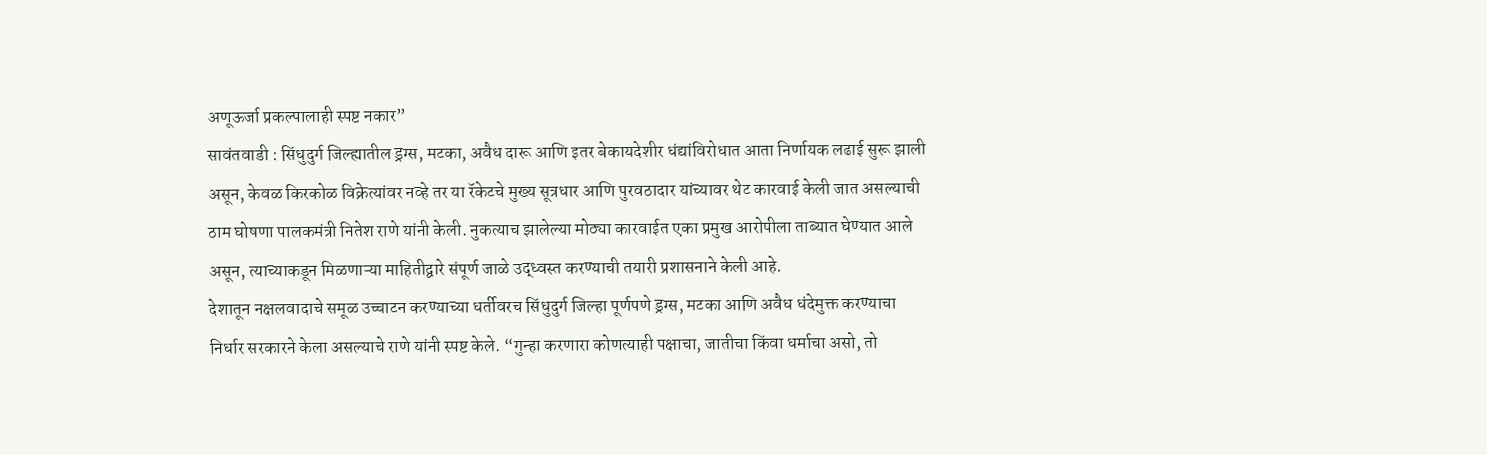अणूऊर्जा प्रकल्पालाही स्पष्ट नकार”
सावंतवाडी : सिंधुदुर्ग जिल्ह्यातील ड्रग्स, मटका, अवैध दारू आणि इतर बेकायदेशीर धंद्यांविरोधात आता निर्णायक लढाई सुरू झाली असून, केवळ किरकोळ विक्रेत्यांवर नव्हे तर या रॅकेटचे मुख्य सूत्रधार आणि पुरवठादार यांच्यावर थेट कारवाई केली जात असल्याची ठाम घोषणा पालकमंत्री नितेश राणे यांनी केली. नुकत्याच झालेल्या मोठ्या कारवाईत एका प्रमुख आरोपीला ताब्यात घेण्यात आले असून, त्याच्याकडून मिळणाऱ्या माहितीद्वारे संपूर्ण जाळे उद्ध्वस्त करण्याची तयारी प्रशासनाने केली आहे.
देशातून नक्षलवादाचे समूळ उच्चाटन करण्याच्या धर्तीवरच सिंधुदुर्ग जिल्हा पूर्णपणे ड्रग्स, मटका आणि अवैध धंदेमुक्त करण्याचा निर्धार सरकारने केला असल्याचे राणे यांनी स्पष्ट केले. “गुन्हा करणारा कोणत्याही पक्षाचा, जातीचा किंवा धर्माचा असो, तो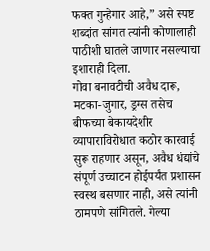फक्त गुन्हेगार आहे,” असे स्पष्ट शब्दांत सांगत त्यांनी कोणालाही पाठीशी घातले जाणार नसल्याचा इशाराही दिला.
गोवा बनावटीची अवैध दारू, मटका-जुगार, ड्रग्स तसेच बीफच्या बेकायदेशीर व्यापाराविरोधात कठोर कारवाई सुरू राहणार असून, अवैध धंद्यांचे संपूर्ण उच्चाटन होईपर्यंत प्रशासन स्वस्थ बसणार नाही, असे त्यांनी ठामपणे सांगितले. गेल्या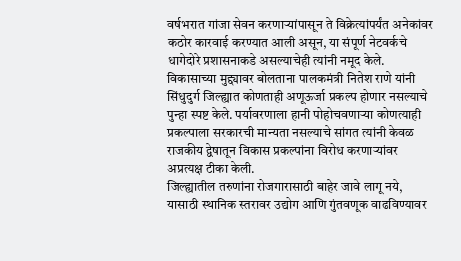वर्षभरात गांजा सेवन करणाऱ्यांपासून ते विक्रेत्यांपर्यंत अनेकांवर कठोर कारवाई करण्यात आली असून, या संपूर्ण नेटवर्कचे धागेदोरे प्रशासनाकडे असल्याचेही त्यांनी नमूद केले.
विकासाच्या मुद्द्यावर बोलताना पालकमंत्री नितेश राणे यांनी सिंधुदुर्ग जिल्ह्यात कोणताही अणूऊर्जा प्रकल्प होणार नसल्याचे पुन्हा स्पष्ट केले. पर्यावरणाला हानी पोहोचवणाऱ्या कोणत्याही प्रकल्पाला सरकारची मान्यता नसल्याचे सांगत त्यांनी केवळ राजकीय द्वेषातून विकास प्रकल्पांना विरोध करणाऱ्यांवर अप्रत्यक्ष टीका केली.
जिल्ह्यातील तरुणांना रोजगारासाठी बाहेर जावे लागू नये, यासाठी स्थानिक स्तरावर उद्योग आणि गुंतवणूक वाढविण्यावर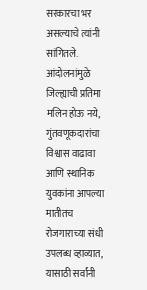सरकारचा भर असल्याचे त्यांनी सांगितले. आंदोलनांमुळे जिल्ह्याची प्रतिमा मलिन होऊ नये, गुंतवणूकदारांचा विश्वास वाढावा आणि स्थानिक युवकांना आपल्या मातीतच रोजगाराच्या संधी उपलब्ध व्हाव्यात, यासाठी सर्वांनी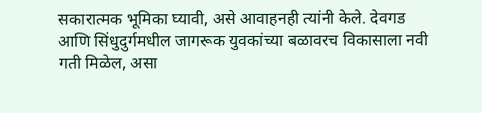सकारात्मक भूमिका घ्यावी, असे आवाहनही त्यांनी केले. देवगड आणि सिंधुदुर्गमधील जागरूक युवकांच्या बळावरच विकासाला नवी गती मिळेल, असा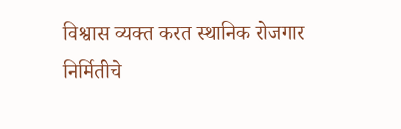विश्वास व्यक्त करत स्थानिक रोजगार निर्मितीचे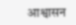आश्वासन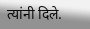त्यांनी दिले.